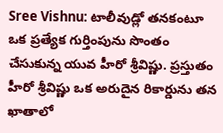Sree Vishnu: టాలీవుడ్లో తనకంటూ ఒక ప్రత్యేక గుర్తింపును సొంతం చేసుకున్న యువ హీరో శ్రీవిష్ణు. ప్రస్తుతం హీరో శ్రీవిష్ణు ఒక అరుదైన రికార్డును తన ఖాతాలో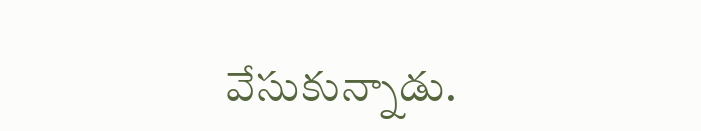వేసుకున్నాడు.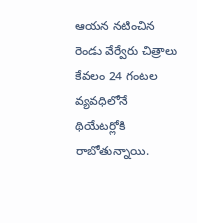ఆయన నటించిన రెండు వేర్వేరు చిత్రాలు కేవలం 24 గంటల వ్యవధిలోనే థియేటర్లోకి రాబోతున్నాయి.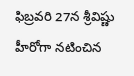ఫిబ్రవరి 27న శ్రీవిష్ణు హీరోగా నటించిన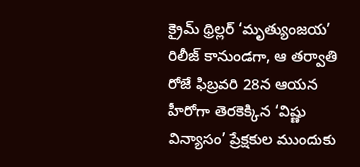క్రైమ్ థ్రిల్లర్ ‘మృత్యుంజయ’ రిలీజ్ కానుండగా, ఆ తర్వాతి రోజే ఫిబ్రవరి 28న ఆయన హీరోగా తెరకెక్కిన ‘విష్ణు విన్యాసం’ ప్రేక్షకుల ముందుకు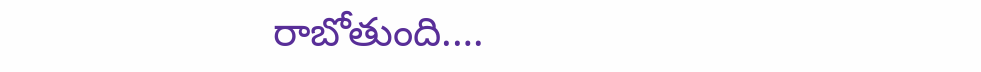రాబోతుంది.…